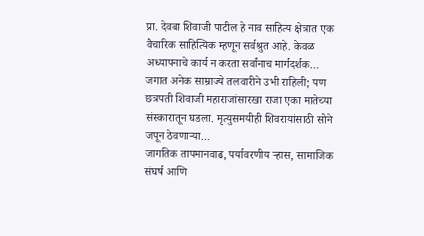प्रा. देवबा शिवाजी पाटील हे नाव साहित्य क्षेत्रात एक वैचारिक साहित्यिक म्हणून सर्वश्रुत आहे. केवळ अध्यापनाचे कार्य न करता सर्वांनाच मार्गदर्शक…
जगात अनेक साम्राज्ये तलवारीने उभी राहिली; पण छत्रपती शिवाजी महाराजांसारखा राजा एका मातेच्या संस्कारातून घडला. मृत्युसमयीही शिवरायांसाठी सोने जपून ठेवणाऱ्या…
जागतिक तापमानवाढ, पर्यावरणीय ऱ्हास, सामाजिक संघर्ष आणि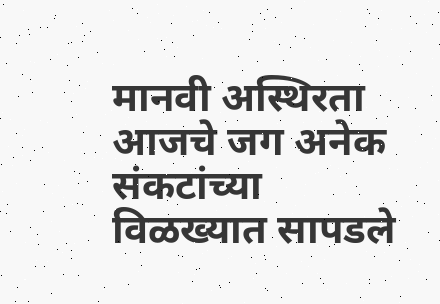मानवी अस्थिरता आजचे जग अनेक संकटांच्या विळख्यात सापडले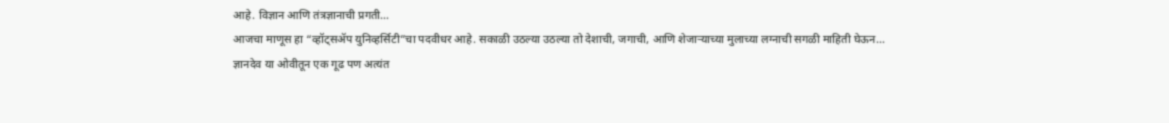आहे. विज्ञान आणि तंत्रज्ञानाची प्रगती…
आजचा माणूस हा “व्हॉट्सॲप युनिव्हर्सिटी”चा पदवीधर आहे. सकाळी उठल्या उठल्या तो देशाची, जगाची, आणि शेजाऱ्याच्या मुलाच्या लग्नाची सगळी माहिती घेऊन…
ज्ञानदेव या ओवीतून एक गूढ पण अत्यंत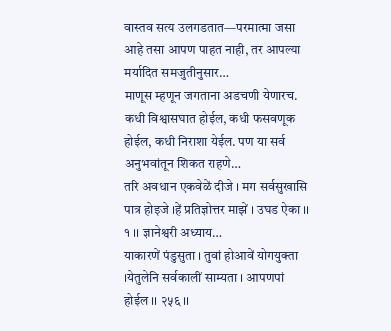वास्तव सत्य उलगडतात—परमात्मा जसा आहे तसा आपण पाहत नाही, तर आपल्या मर्यादित समजुतीनुसार…
माणूस म्हणून जगताना अडचणी येणारच. कधी विश्वासघात होईल, कधी फसवणूक होईल, कधी निराशा येईल. पण या सर्व अनुभवांतून शिकत राहणे…
तरि अवधान एकवेळें दीजे । मग सर्वसुखासि पात्र होइजे ।हें प्रतिज्ञोत्तर माझें । उघड ऐका ।। १ ।। ज्ञानेश्वरी अध्याय…
याकारणें पंडुसुता । तुवां होआवें योगयुक्ता ।येतुलेनि सर्वकालीं साम्यता । आपणपां होईल ।। २५६ ।।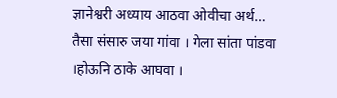ज्ञानेश्वरी अध्याय आठवा ओवीचा अर्थ…
तैसा संसारु जया गांवा । गेला सांता पांडवा ।होऊनि ठाके आघवा ।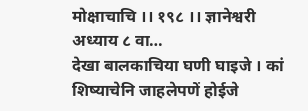मोक्षाचाचि ।। १९८ ।। ज्ञानेश्वरी अध्याय ८ वा…
देखा बालकाचिया घणी घाइजे । कां शिष्याचेनि जाहलेपणें होईजे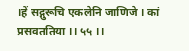।हें सद्गुरूचि एकलेनि जाणिजे । कां प्रसवततिया ।। ५५ ।।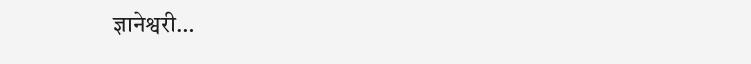ज्ञानेश्वरी…